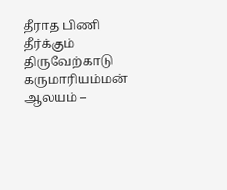தீராத பிணி தீர்க்கும் திருவேற்காடு கருமாரியம்மன் ஆலயம் –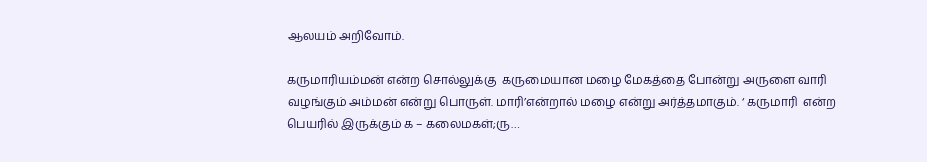ஆலயம் அறிவோம்.

கருமாரியம்மன் என்ற சொல்லுக்கு  கருமையான மழை மேகத்தை போன்று அருளை வாரி வழங்கும் அம்மன் என்று பொருள். மாரி’என்றால் மழை என்று அர்த்தமாகும். ‘ கருமாரி  என்ற பெயரில் இருக்கும் க – கலைமகள்;ரு…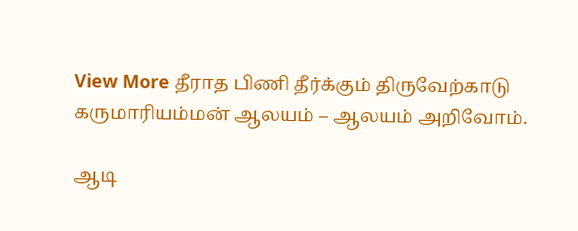View More தீராத பிணி தீர்க்கும் திருவேற்காடு கருமாரியம்மன் ஆலயம் – ஆலயம் அறிவோம்.

ஆடி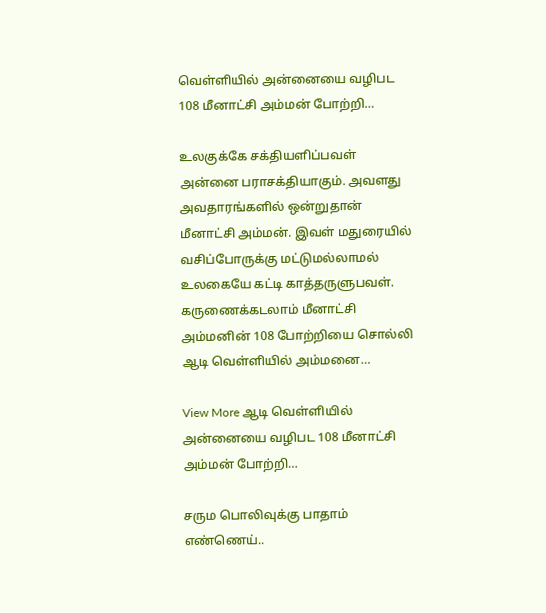வெள்ளியில் அன்னையை வழிபட 108 மீனாட்சி அம்மன் போற்றி…

உலகுக்கே சக்தியளிப்பவள் அன்னை பராசக்தியாகும். அவளது அவதாரங்களில் ஒன்றுதான் மீனாட்சி அம்மன். இவள் மதுரையில் வசிப்போருக்கு மட்டுமல்லாமல் உலகையே கட்டி காத்தருளுபவள். கருணைக்கடலாம் மீனாட்சி அம்மனின் 108 போற்றியை சொல்லி ஆடி வெள்ளியில் அம்மனை…

View More ஆடி வெள்ளியில் அன்னையை வழிபட 108 மீனாட்சி அம்மன் போற்றி…

சரும பொலிவுக்கு பாதாம் எண்ணெய்..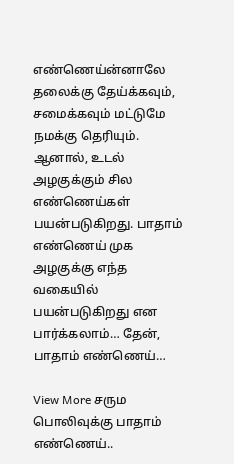எண்ணெய்ன்னாலே தலைக்கு தேய்க்கவும், சமைக்கவும் மட்டுமே நமக்கு தெரியும். ஆனால், உடல் அழகுக்கும் சில எண்ணெய்கள் பயன்படுகிறது. பாதாம் எண்ணெய் முக அழகுக்கு எந்த வகையில் பயன்படுகிறது என பார்க்கலாம்… தேன், பாதாம் எண்ணெய்…

View More சரும பொலிவுக்கு பாதாம் எண்ணெய்..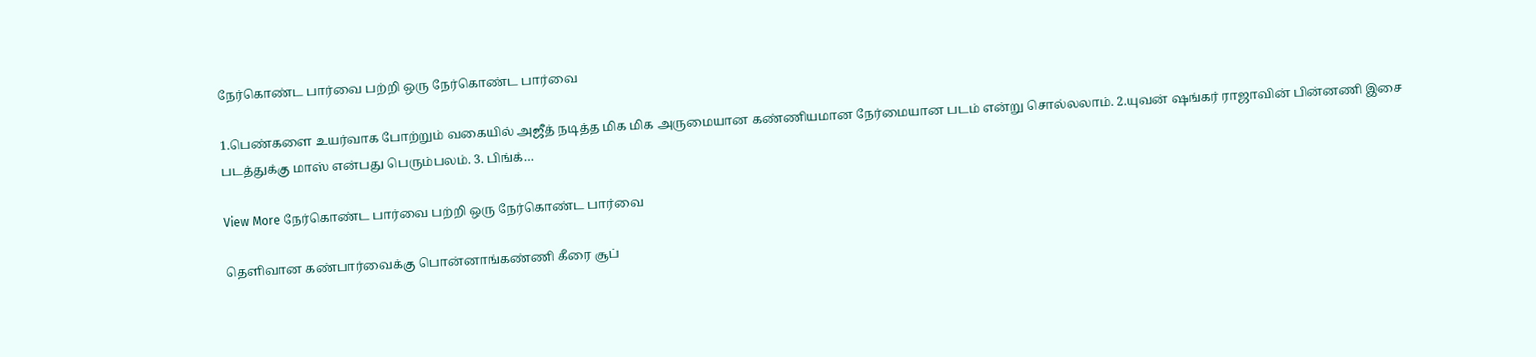நேர்கொண்ட பார்வை பற்றி ஒரு நேர்கொண்ட பார்வை

1.பெண்களை உயர்வாக போற்றும் வகையில் அஜீத் நடித்த மிக மிக அருமையான கண்ணியமான நேர்மையான படம் என்று சொல்லலாம். 2.யுவன் ஷங்கர் ராஜாவின் பின்னணி இசை படத்துக்கு மாஸ் என்பது பெரும்பலம். 3. பிங்க்…

View More நேர்கொண்ட பார்வை பற்றி ஒரு நேர்கொண்ட பார்வை

தெளிவான கண்பார்வைக்கு பொன்னாங்கண்ணி கீரை சூப்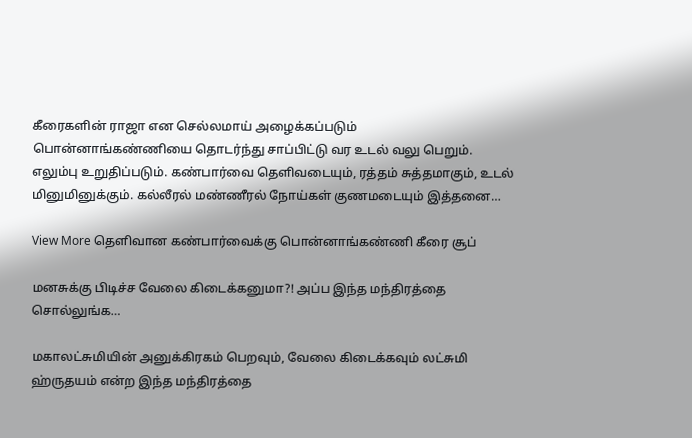கீரைகளின் ராஜா என செல்லமாய் அழைக்கப்படும் பொன்னாங்கண்ணியை தொடர்ந்து சாப்பிட்டு வர உடல் வலு பெறும். எலும்பு உறுதிப்படும். கண்பார்வை தெளிவடையும், ரத்தம் சுத்தமாகும், உடல் மினுமினுக்கும். கல்லீரல் மண்ணீரல் நோய்கள் குணமடையும் இத்தனை…

View More தெளிவான கண்பார்வைக்கு பொன்னாங்கண்ணி கீரை சூப்

மனசுக்கு பிடிச்ச வேலை கிடைக்கனுமா?! அப்ப இந்த மந்திரத்தை சொல்லுங்க…

மகாலட்சுமியின் அனுக்கிரகம் பெறவும், வேலை கிடைக்கவும் லட்சுமி ஹ்ருதயம் என்ற இந்த மந்திரத்தை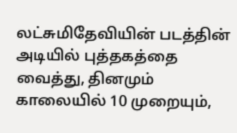லட்சுமிதேவியின் படத்தின் அடியில் புத்தகத்தை வைத்து, தினமும் காலையில் 10 முறையும்,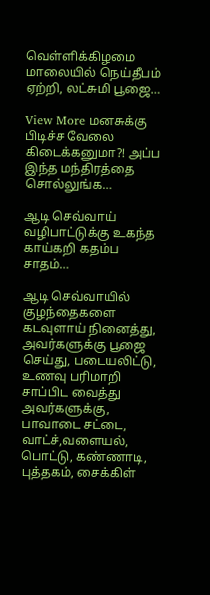வெள்ளிக்கிழமை மாலையில் நெய்தீபம் ஏற்றி, லட்சுமி பூஜை…

View More மனசுக்கு பிடிச்ச வேலை கிடைக்கனுமா?! அப்ப இந்த மந்திரத்தை சொல்லுங்க…

ஆடி செவ்வாய் வழிபாட்டுக்கு உகந்த காய்கறி கதம்ப சாதம்…

ஆடி செவ்வாயில் குழந்தைகளை கடவுளாய் நினைத்து, அவர்களுக்கு பூஜை செய்து, படையலிட்டு, உணவு பரிமாறி சாப்பிட வைத்து அவர்களுக்கு, பாவாடை சட்டை, வாட்ச்,வளையல், பொட்டு, கண்ணாடி, புத்தகம், சைக்கிள்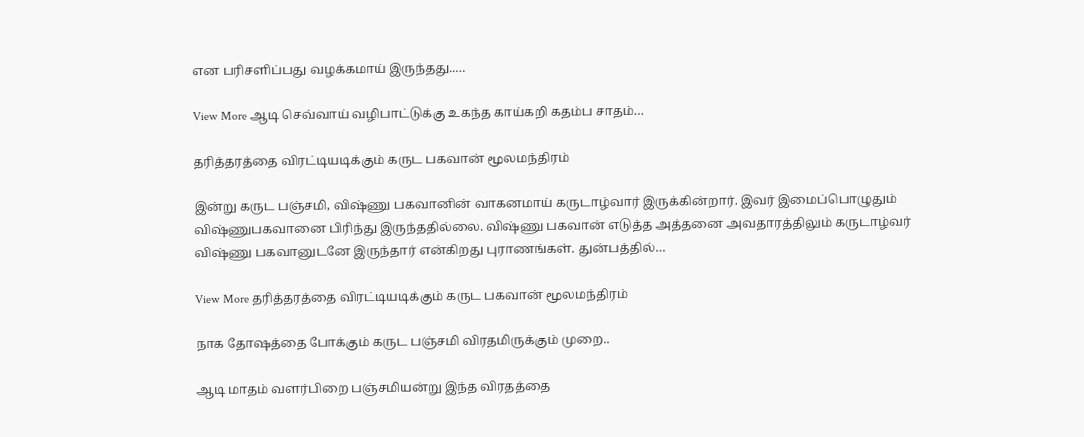என பரிசளிப்பது வழக்கமாய் இருந்தது..…

View More ஆடி செவ்வாய் வழிபாட்டுக்கு உகந்த காய்கறி கதம்ப சாதம்…

தரித்தரத்தை விரட்டியடிக்கும் கருட பகவான் மூலமந்திரம்

இன்று கருட பஞ்சமி, விஷ்ணு பகவானின் வாகனமாய் கருடாழ்வார் இருக்கின்றார். இவர் இமைப்பொழுதும் விஷ்ணுபகவானை பிரிந்து இருந்ததில்லை. விஷ்ணு பகவான் எடுத்த அத்தனை அவதாரத்திலும் கருடாழ்வர் விஷ்ணு பகவானுடனே இருந்தார் என்கிறது புராணங்கள். துன்பத்தில்…

View More தரித்தரத்தை விரட்டியடிக்கும் கருட பகவான் மூலமந்திரம்

நாக தோஷத்தை போக்கும் கருட பஞ்சமி விரதமிருக்கும் முறை..

ஆடி மாதம் வளர்பிறை பஞ்சமியன்று இந்த விரதத்தை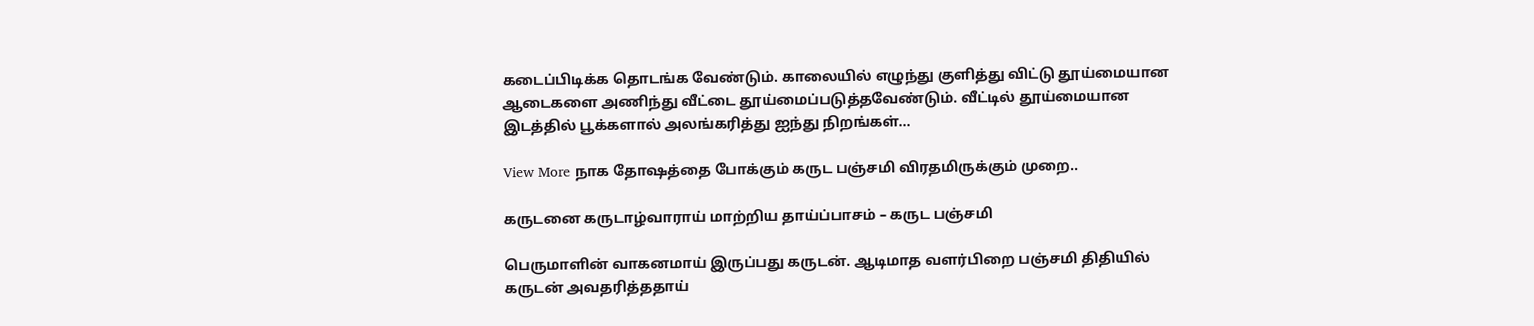கடைப்பிடிக்க தொடங்க வேண்டும். காலையில் எழுந்து குளித்து விட்டு தூய்மையான ஆடைகளை அணிந்து வீட்டை தூய்மைப்படுத்தவேண்டும். வீட்டில் தூய்மையான இடத்தில் பூக்களால் அலங்கரித்து ஐந்து நிறங்கள்…

View More நாக தோஷத்தை போக்கும் கருட பஞ்சமி விரதமிருக்கும் முறை..

கருடனை கருடாழ்வாராய் மாற்றிய தாய்ப்பாசம் – கருட பஞ்சமி

பெருமாளின் வாகனமாய் இருப்பது கருடன். ஆடிமாத வளர்பிறை பஞ்சமி திதியில் கருடன் அவதரித்ததாய்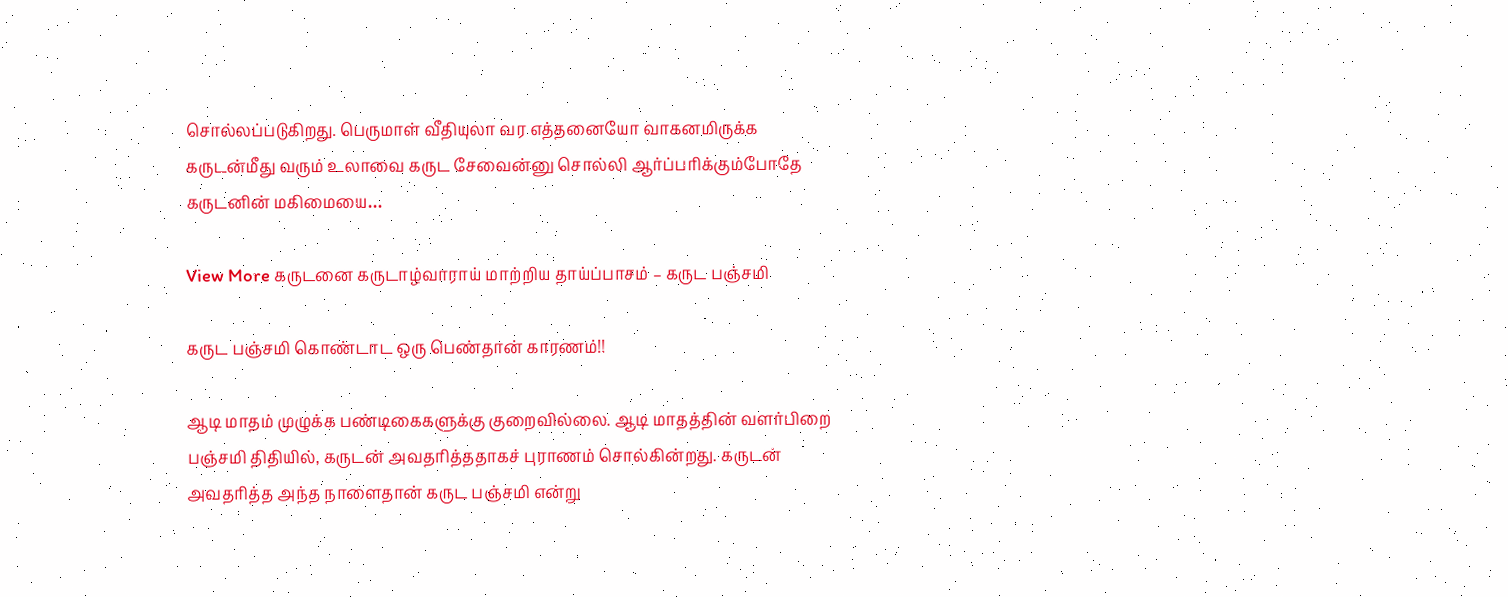சொல்லப்படுகிறது. பெருமாள் வீதியுலா வர எத்தனையோ வாகனமிருக்க கருடன்மீது வரும் உலாவை கருட சேவைன்னு சொல்லி ஆர்ப்பரிக்கும்போதே கருடனின் மகிமையை…

View More கருடனை கருடாழ்வாராய் மாற்றிய தாய்ப்பாசம் – கருட பஞ்சமி

கருட பஞ்சமி கொண்டாட ஒரு பெண்தான் காரணம்!!

ஆடி மாதம் முழுக்க பண்டிகைகளுக்கு குறைவில்லை. ஆடி மாதத்தின் வளர்பிறை பஞ்சமி திதியில், கருடன் அவதரித்ததாகச் புராணம் சொல்கின்றது. கருடன் அவதரித்த அந்த நாளைதான் கருட பஞ்சமி என்று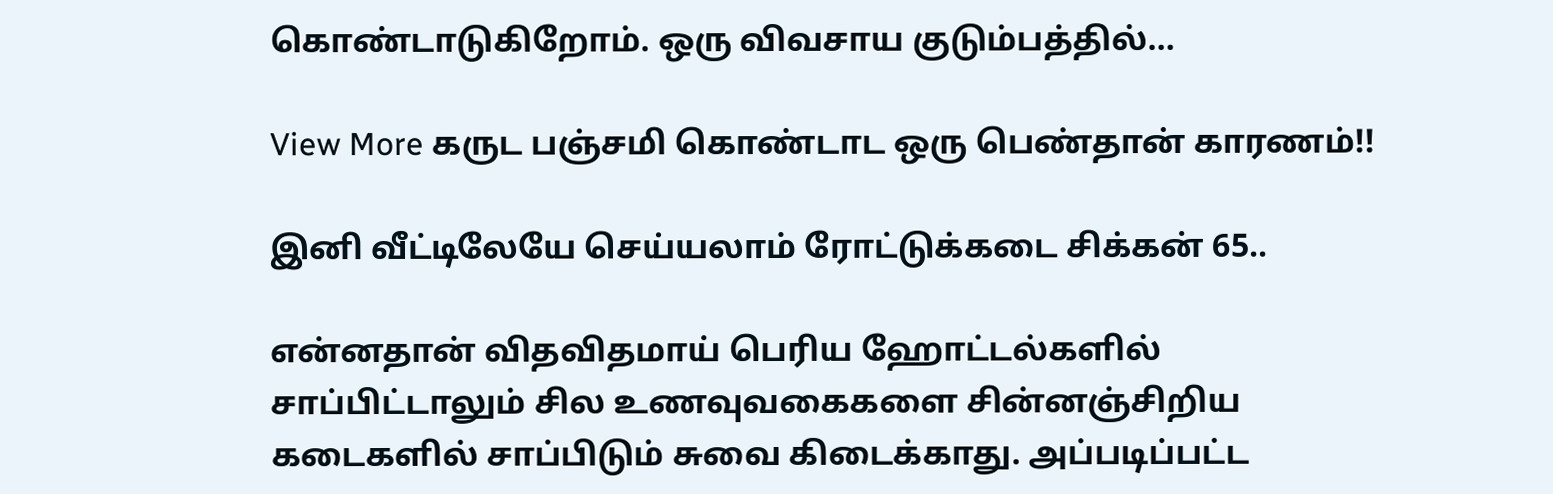கொண்டாடுகிறோம். ஒரு விவசாய குடும்பத்தில்…

View More கருட பஞ்சமி கொண்டாட ஒரு பெண்தான் காரணம்!!

இனி வீட்டிலேயே செய்யலாம் ரோட்டுக்கடை சிக்கன் 65..

என்னதான் விதவிதமாய் பெரிய ஹோட்டல்களில் சாப்பிட்டாலும் சில உணவுவகைகளை சின்னஞ்சிறிய கடைகளில் சாப்பிடும் சுவை கிடைக்காது. அப்படிப்பட்ட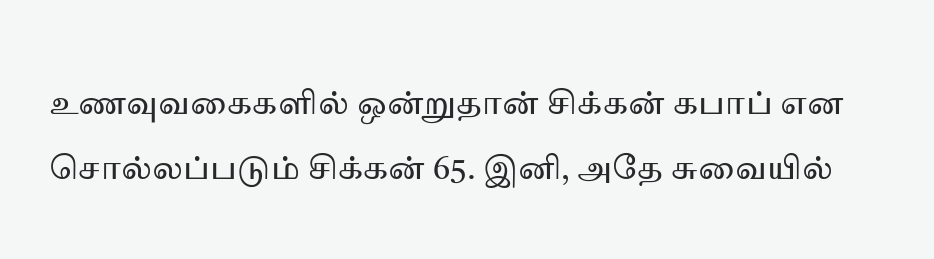உணவுவகைகளில் ஒன்றுதான் சிக்கன் கபாப் என சொல்லப்படும் சிக்கன் 65. இனி, அதே சுவையில்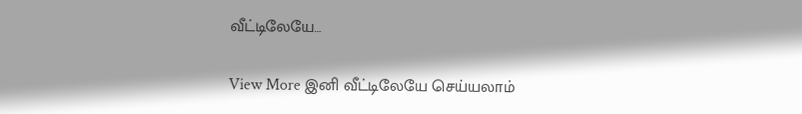வீட்டிலேயே…

View More இனி வீட்டிலேயே செய்யலாம்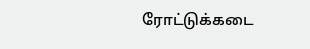ரோட்டுக்கடை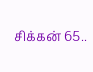சிக்கன் 65..